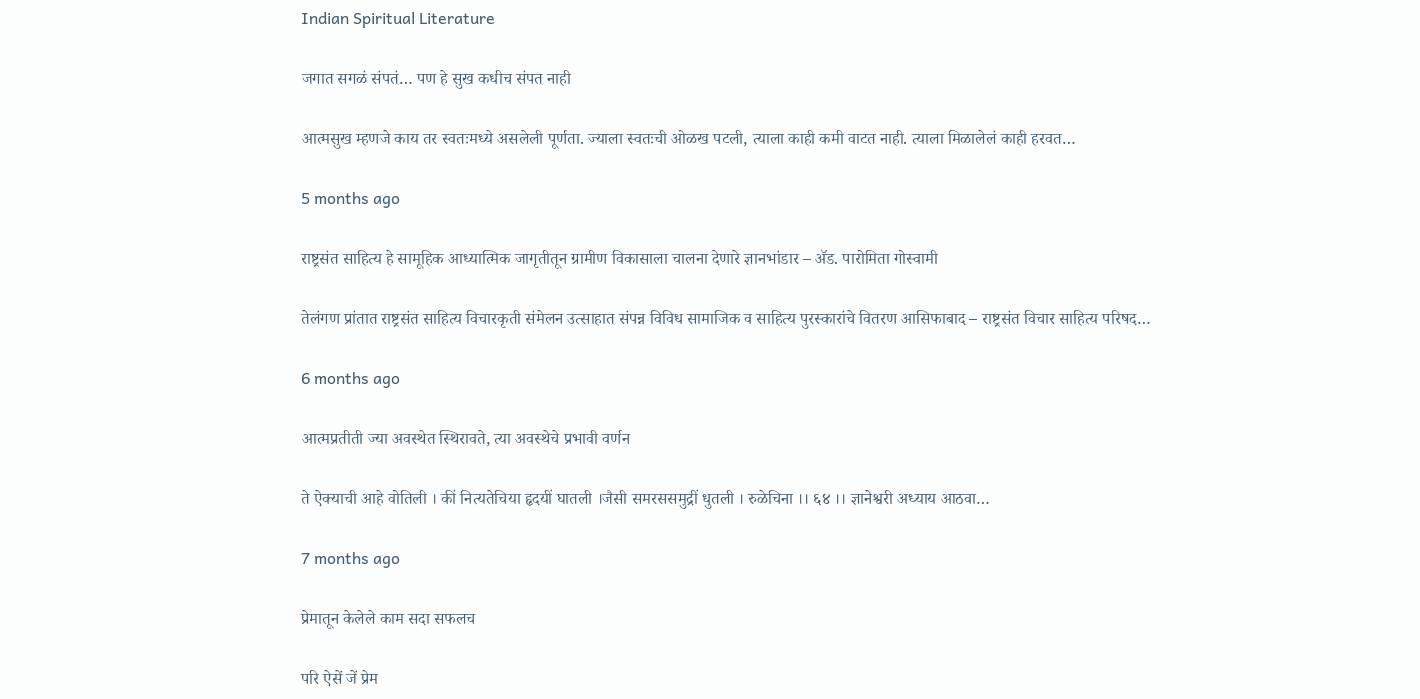Indian Spiritual Literature

जगात सगळं संपतं… पण हे सुख कधीच संपत नाही

आत्मसुख म्हणजे काय तर स्वतःमध्ये असलेली पूर्णता. ज्याला स्वतःची ओळख पटली, त्याला काही कमी वाटत नाही. त्याला मिळालेलं काही हरवत…

5 months ago

राष्ट्रसंत साहित्य हे सामूहिक आध्यात्मिक जागृतीतून ग्रामीण विकासाला चालना देणारे ज्ञानभांडार – ॲड. पारोमिता गोस्वामी

तेलंगण प्रांतात राष्ट्रसंत साहित्य विचारकृती संमेलन उत्साहात संपन्न विविध सामाजिक व साहित्य पुरस्कारांचे वितरण आसिफाबाद – राष्ट्रसंत विचार साहित्य परिषद…

6 months ago

आत्मप्रतीती ज्या अवस्थेत स्थिरावते, त्या अवस्थेचे प्रभावी वर्णन

ते ऐक्याची आहे वोतिली । कीं नित्यतेचिया हृदयीं घातली ।जैसी समरससमुद्रीं धुतली । रुळेचिना ।। ६४ ।। ज्ञानेश्वरी अध्याय आठवा…

7 months ago

प्रेमातून केलेले काम सदा सफलच

परि ऐसें जें प्रेम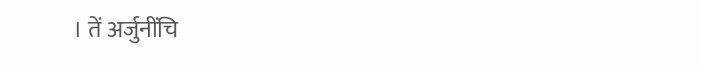। तें अर्जुनींचि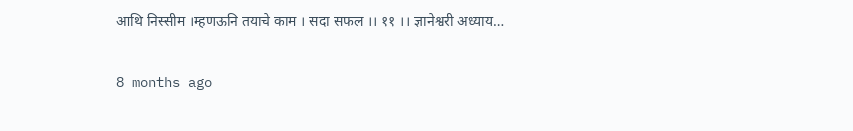आथि निस्सीम ।म्हणऊनि तयाचे काम । सदा सफल ।। ११ ।। ज्ञानेश्वरी अध्याय…

8 months ago